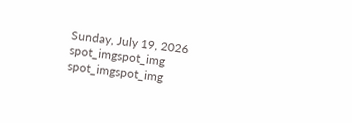Sunday, July 19, 2026
spot_imgspot_img
spot_imgspot_img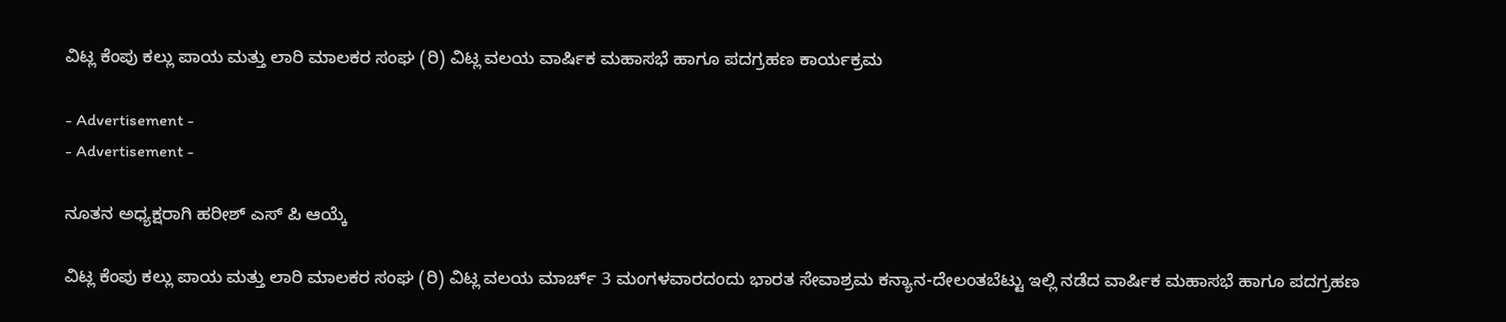ವಿಟ್ಲ ಕೆಂಪು ಕಲ್ಲು ಪಾಯ ಮತ್ತು ಲಾರಿ ಮಾಲಕರ ಸಂಘ (ರಿ) ವಿಟ್ಲ ವಲಯ ವಾರ್ಷಿಕ ಮಹಾಸಭೆ ಹಾಗೂ ಪದಗ್ರಹಣ ಕಾರ್ಯಕ್ರಮ

- Advertisement -
- Advertisement -

ನೂತನ ಅಧ್ಯಕ್ಷರಾಗಿ ಹರೀಶ್ ಎಸ್ ಪಿ ಆಯ್ಕೆ

ವಿಟ್ಲ ಕೆಂಪು ಕಲ್ಲು ಪಾಯ ಮತ್ತು ಲಾರಿ ಮಾಲಕರ ಸಂಘ (ರಿ) ವಿಟ್ಲ ವಲಯ ಮಾರ್ಚ್ 3 ಮಂಗಳವಾರದಂದು ಭಾರತ ಸೇವಾಶ್ರಮ ಕನ್ಯಾನ-ದೇಲಂತಬೆಟ್ಟು ಇಲ್ಲಿ ನಡೆದ ವಾರ್ಷಿಕ ಮಹಾಸಭೆ ಹಾಗೂ ಪದಗ್ರಹಣ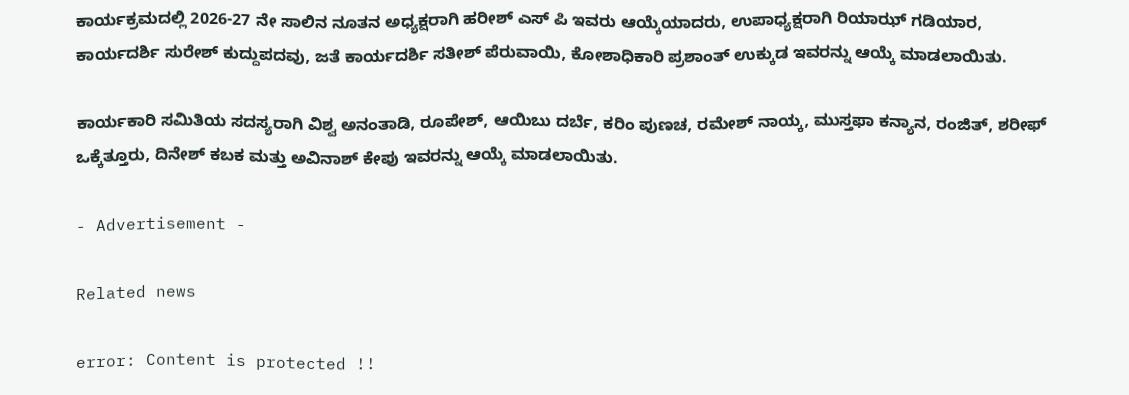ಕಾರ್ಯಕ್ರಮದಲ್ಲಿ 2026-27 ನೇ ಸಾಲಿನ ನೂತನ ಅಧ್ಯಕ್ಷರಾಗಿ ಹರೀಶ್ ಎಸ್ ಪಿ ಇವರು ಆಯ್ಕೆಯಾದರು, ಉಪಾಧ್ಯಕ್ಷರಾಗಿ ರಿಯಾಝ್ ಗಡಿಯಾರ, ಕಾರ್ಯದರ್ಶಿ ಸುರೇಶ್ ಕುದ್ದುಪದವು, ಜತೆ ಕಾರ್ಯದರ್ಶಿ ಸತೀಶ್ ಪೆರುವಾಯಿ, ಕೋಶಾಧಿಕಾರಿ ಪ್ರಶಾಂತ್ ಉಕ್ಕುಡ ಇವರನ್ನು ಆಯ್ಕೆ ಮಾಡಲಾಯಿತು.

ಕಾರ್ಯಕಾರಿ ಸಮಿತಿಯ ಸದಸ್ಯರಾಗಿ ವಿಶ್ವ ಅನಂತಾಡಿ, ರೂಪೇಶ್, ಆಯಿಬು ದರ್ಬೆ, ಕರಿಂ ಪುಣಚ, ರಮೇಶ್ ನಾಯ್ಕ, ಮುಸ್ತಫಾ ಕನ್ಯಾನ, ರಂಜಿತ್, ಶರೀಫ್ ಒಕ್ಕೆತ್ತೂರು, ದಿನೇಶ್ ಕಬಕ ಮತ್ತು ಅವಿನಾಶ್ ಕೇಪು ಇವರನ್ನು ಆಯ್ಕೆ ಮಾಡಲಾಯಿತು.

- Advertisement -

Related news

error: Content is protected !!